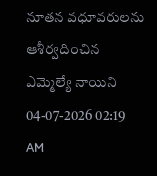నూతన వధూవరులను ఆశీర్వదించిన ఎమ్మెల్యే నాయిని
04-07-2026 02:19 AM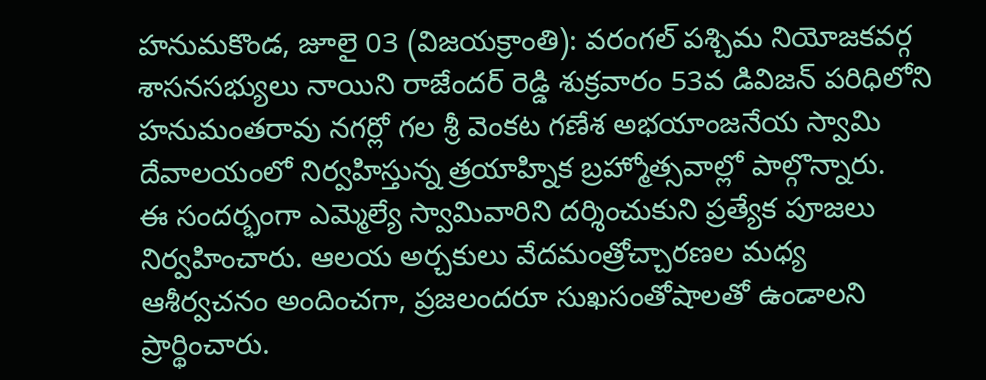హనుమకొండ, జూలై 03 (విజయక్రాంతి): వరంగల్ పశ్చిమ నియోజకవర్గ శాసనసభ్యులు నాయిని రాజేందర్ రెడ్డి శుక్రవారం 53వ డివిజన్ పరిధిలోని హనుమంతరావు నగర్లో గల శ్రీ వెంకట గణేశ అభయాంజనేయ స్వామి దేవాలయంలో నిర్వహిస్తున్న త్రయాహ్నిక బ్రహ్మోత్సవాల్లో పాల్గొన్నారు.
ఈ సందర్భంగా ఎమ్మెల్యే స్వామివారిని దర్శించుకుని ప్రత్యేక పూజలు నిర్వహించారు. ఆలయ అర్చకులు వేదమంత్రోచ్చారణల మధ్య ఆశీర్వచనం అందించగా, ప్రజలందరూ సుఖసంతోషాలతో ఉండాలని ప్రార్థించారు.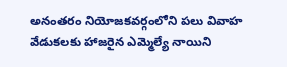అనంతరం నియోజకవర్గంలోని పలు వివాహ వేడుకలకు హాజరైన ఎమ్మెల్యే నాయిని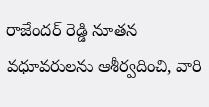రాజేందర్ రెడ్డి నూతన వధూవరులను ఆశీర్వదించి, వారి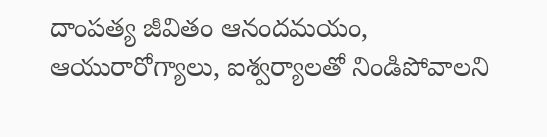దాంపత్య జీవితం ఆనందమయం, ఆయురారోగ్యాలు, ఐశ్వర్యాలతో నిండిపోవాలని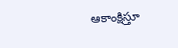ఆకాంక్షిస్తూ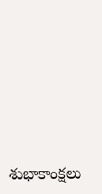శుభాకాంక్షలు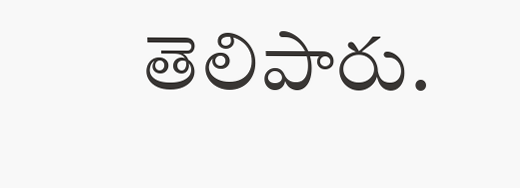తెలిపారు.